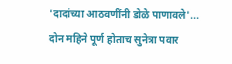'दादांच्या आठवणींनी डोळे पाणावले'... दोन महिने पूर्ण होताच सुनेत्रा पवार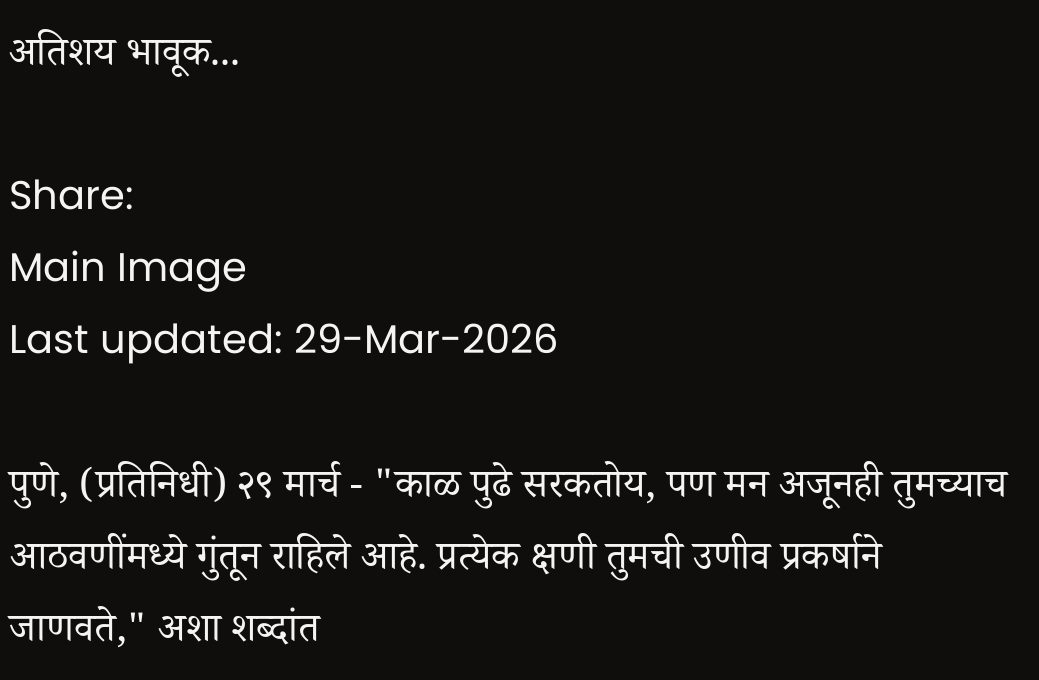अतिशय भावूक...

Share:
Main Image
Last updated: 29-Mar-2026

पुणे, (प्रतिनिधी) २९ मार्च - "काळ पुढे सरकतोय, पण मन अजूनही तुमच्याच आठवणींमध्ये गुंतून राहिले आहे. प्रत्येक क्षणी तुमची उणीव प्रकर्षाने जाणवते," अशा शब्दांत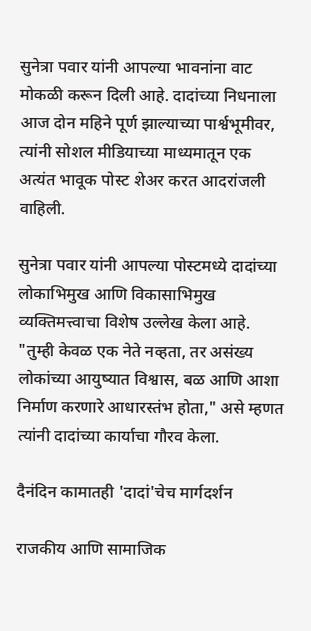सुनेत्रा पवार यांनी आपल्या भावनांना वाट मोकळी करून दिली आहे. दादांच्या निधनाला आज दोन महिने पूर्ण झाल्याच्या पार्श्वभूमीवर, त्यांनी सोशल मीडियाच्या माध्यमातून एक अत्यंत भावूक पोस्ट शेअर करत आदरांजली वाहिली.

सुनेत्रा पवार यांनी आपल्या पोस्टमध्ये दादांच्या लोकाभिमुख आणि विकासाभिमुख व्यक्तिमत्त्वाचा विशेष उल्लेख केला आहे. "तुम्ही केवळ एक नेते नव्हता, तर असंख्य लोकांच्या आयुष्यात विश्वास, बळ आणि आशा निर्माण करणारे आधारस्तंभ होता," असे म्हणत त्यांनी दादांच्या कार्याचा गौरव केला.

दैनंदिन कामातही 'दादां'चेच मार्गदर्शन

राजकीय आणि सामाजिक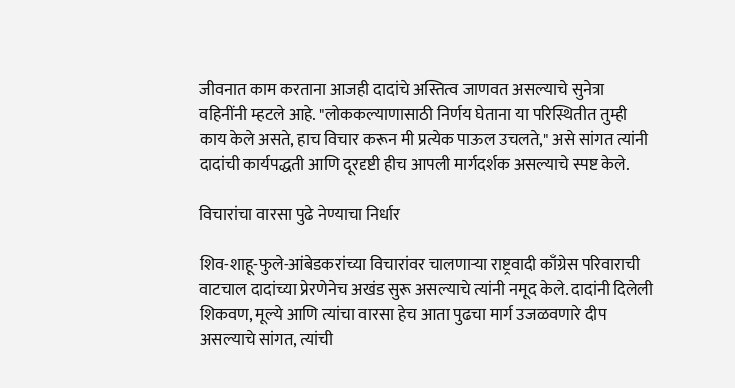जीवनात काम करताना आजही दादांचे अस्तित्व जाणवत असल्याचे सुनेत्रा वहिनींनी म्हटले आहे. "लोककल्याणासाठी निर्णय घेताना या परिस्थितीत तुम्ही काय केले असते, हाच विचार करून मी प्रत्येक पाऊल उचलते," असे सांगत त्यांनी दादांची कार्यपद्धती आणि दूरदृष्टी हीच आपली मार्गदर्शक असल्याचे स्पष्ट केले.

विचारांचा वारसा पुढे नेण्याचा निर्धार

शिव-शाहू-फुले-आंबेडकरांच्या विचारांवर चालणाऱ्या राष्ट्रवादी काँग्रेस परिवाराची वाटचाल दादांच्या प्रेरणेनेच अखंड सुरू असल्याचे त्यांनी नमूद केले. दादांनी दिलेली शिकवण, मूल्ये आणि त्यांचा वारसा हेच आता पुढचा मार्ग उजळवणारे दीप असल्याचे सांगत, त्यांची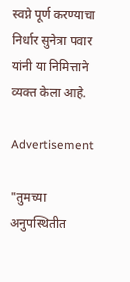स्वप्ने पूर्ण करण्याचा निर्धार सुनेत्रा पवार यांनी या निमित्ताने व्यक्त केला आहे.

Advertisement

"तुमच्या अनुपस्थितीत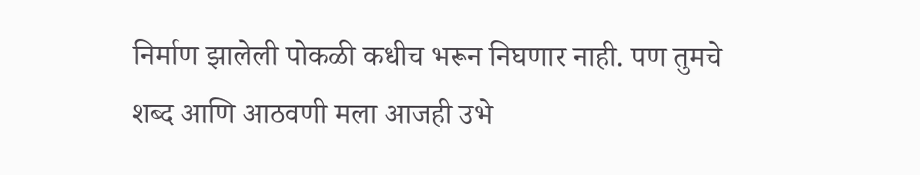निर्माण झालेली पोकळी कधीच भरून निघणार नाही. पण तुमचे शब्द आणि आठवणी मला आजही उभे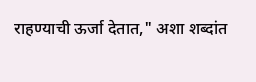राहण्याची ऊर्जा देतात," अशा शब्दांत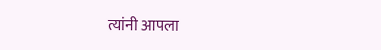त्यांनी आपला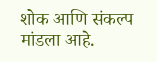शोक आणि संकल्प मांडला आहे.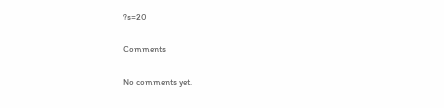?s=20

Comments

No comments yet.